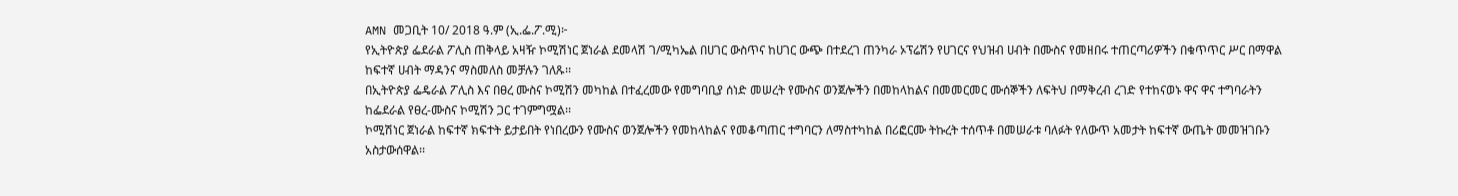AMN መጋቢት 10/ 2018 ዓ.ም (ኢ.ፌ.ፖ.ሚ)፦
የኢትዮጵያ ፌደራል ፖሊስ ጠቅላይ አዛዥ ኮሚሽነር ጀነራል ደመላሽ ገ/ሚካኤል በሀገር ውስጥና ከሀገር ውጭ በተደረገ ጠንካራ ኦፕሬሽን የሀገርና የህዝብ ሀብት በሙስና የመዘበሩ ተጠርጣሪዎችን በቁጥጥር ሥር በማዋል ከፍተኛ ሀብት ማዳንና ማስመለስ መቻሉን ገለጹ፡፡
በኢትዮጵያ ፌዴራል ፖሊስ እና በፀረ ሙስና ኮሚሽን መካከል በተፈረመው የመግባቢያ ሰነድ መሠረት የሙስና ወንጀሎችን በመከላከልና በመመርመር ሙሰኞችን ለፍትህ በማቅረብ ረገድ የተከናወኑ ዋና ዋና ተግባራትን ከፌደራል የፀረ-ሙስና ኮሚሽን ጋር ተገምግሟል፡፡
ኮሚሽነር ጀነራል ከፍተኛ ክፍተት ይታይበት የነበረውን የሙስና ወንጀሎችን የመከላከልና የመቆጣጠር ተግባርን ለማስተካከል በሪፎርሙ ትኩረት ተሰጥቶ በመሠራቱ ባለፉት የለውጥ አመታት ከፍተኛ ውጤት መመዝገቡን አስታውሰዋል፡፡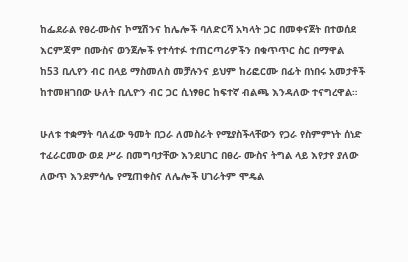ከፌደራል የፀረ-ሙስና ኮሚሽንና ከሌሎች ባለድርሻ አካላት ጋር በመቀናጀት በተወሰደ እርምጃም በሙስና ወንጀሎች የተሳተፉ ተጠርጣሪዎችን በቁጥጥር ስር በማዋል ከ53 ቢሊየን ብር በላይ ማስመለስ መቻሉንና ይህም ከሪፎርሙ በፊት በነበሩ አመታቶች ከተመዘገበው ሁለት ቢሊዮን ብር ጋር ሲነፃፀር ከፍተኛ ብልጫ እንዳለው ተናግረዋል።

ሁለቱ ተቋማት ባለፈው ዓመት በጋራ ለመስራት የሚያስችላቸውን የጋራ የስምምነት ሰነድ ተፈራርመው ወደ ሥራ በመግባታቸው እንደሀገር በፀረ- ሙስና ትግል ላይ እየታየ ያለው ለውጥ እንደምሳሌ የሚጠቀስና ለሌሎች ሀገራትም ሞዴል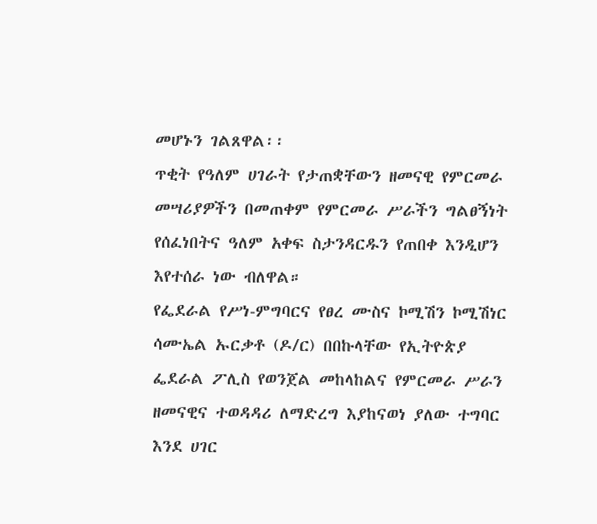መሆኑን ገልጸዋል፡፡
ጥቂት የዓለም ሀገራት የታጠቋቸውን ዘመናዊ የምርመራ መሣሪያዎችን በመጠቀም የምርመራ ሥራችን ግልፀኝነት የሰፈነበትና ዓለም አቀፍ ስታንዳርዱን የጠበቀ እንዲሆን እየተሰራ ነው ብለዋል።
የፌደራል የሥነ-ምግባርና የፀረ ሙስና ኮሚሽን ኮሚሽነር ሳሙኤል ኡርቃቶ (ዶ/ር) በበኩላቸው የኢትዮጵያ ፌደራል ፖሊስ የወንጀል መከላከልና የምርመራ ሥራን ዘመናዊና ተወዳዳሪ ለማድረግ እያከናወነ ያለው ተግባር እንደ ሀገር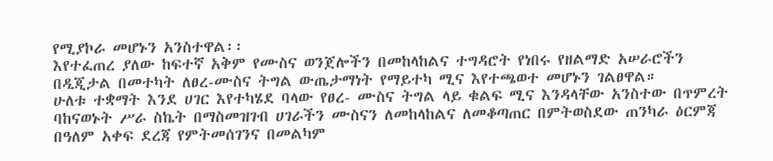የሚያኮራ መሆኑን አንስተዋል፡፡
እየተፈጠረ ያለው ከፍተኛ አቅም የሙስና ወንጀሎችን በመከላከልና ተግዳሮት የነበሩ የዘልማድ አሠራሮችን በዲጂታል በመተካት ለፀረ-ሙስና ትግል ውጤታማነት የማይተካ ሚና እየተጫወተ መሆኑን ገልፀዋል።
ሁለቱ ተቋማት እንደ ሀገር እየተካሄደ ባላው የፀረ- ሙስና ትግል ላይ ቁልፍ ሚና እንዳላቸው አንስተው በጥምረት ባከናወኑት ሥራ ስኬት በማስመዝገብ ሀገራችን ሙስናን ለመከላከልና ለመቆጣጠር በምትወስደው ጠንካራ ዕርምጃ በዓለም አቀፍ ደረጃ የምትመሰገንና በመልካም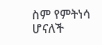ስም የምትነሳ ሆናለች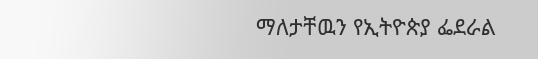ማለታቸዉን የኢትዮጵያ ፌደራል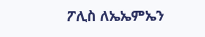ፖሊስ ለኤኤምኤን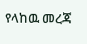የላከዉ መረጃ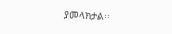ያመላክታል፡፡